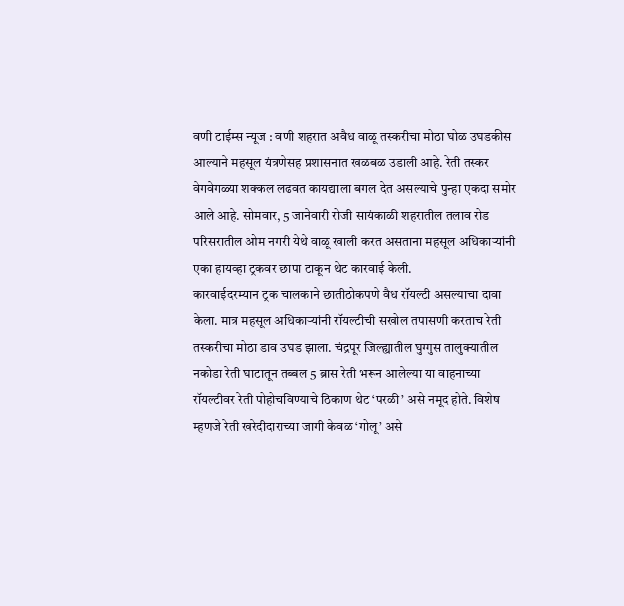वणी टाईम्स न्यूज : वणी शहरात अवैध वाळू तस्करीचा मोठा घोळ उघडकीस आल्याने महसूल यंत्रणेसह प्रशासनात खळबळ उडाली आहे. रेती तस्कर वेगवेगळ्या शक्कल लढवत कायद्याला बगल देत असल्याचे पुन्हा एकदा समोर आले आहे. सोमवार, 5 जानेवारी रोजी सायंकाळी शहरातील तलाव रोड परिसरातील ओम नगरी येथे वाळू खाली करत असताना महसूल अधिकाऱ्यांनी एका हायव्हा ट्रकवर छापा टाकून थेट कारवाई केली.
कारवाईदरम्यान ट्रक चालकाने छातीठोकपणे वैध रॉयल्टी असल्याचा दावा केला. मात्र महसूल अधिकाऱ्यांनी रॉयल्टीची सखोल तपासणी करताच रेती तस्करीचा मोठा डाव उघड झाला. चंद्रपूर जिल्ह्यातील घुग्गुस तालुक्यातील नकोडा रेती घाटातून तब्बल 5 ब्रास रेती भरून आलेल्या या वाहनाच्या रॉयल्टीवर रेती पोहोचविण्याचे ठिकाण थेट ‘परळी’ असे नमूद होते. विशेष म्हणजे रेती खरेदीदाराच्या जागी केवळ ‘गोलू’ असे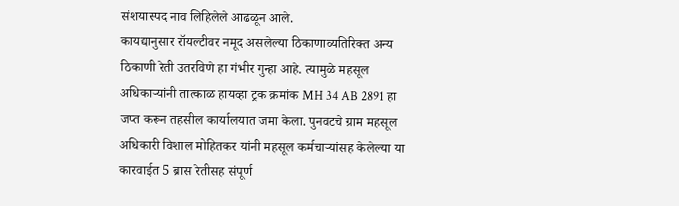संशयास्पद नाव लिहिलेले आढळून आले.
कायद्यानुसार रॉयल्टीवर नमूद असलेल्या ठिकाणाव्यतिरिक्त अन्य ठिकाणी रेती उतरविणे हा गंभीर गुन्हा आहे. त्यामुळे महसूल अधिकाऱ्यांनी तात्काळ हायव्हा ट्रक क्रमांक MH 34 AB 2891 हा जप्त करून तहसील कार्यालयात जमा केला. पुनवटचे ग्राम महसूल अधिकारी विशाल मोहितकर यांनी महसूल कर्मचाऱ्यांसह केलेल्या या कारवाईत 5 ब्रास रेतीसह संपूर्ण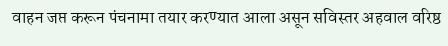वाहन जप्त करून पंचनामा तयार करण्यात आला असून सविस्तर अहवाल वरिष्ठ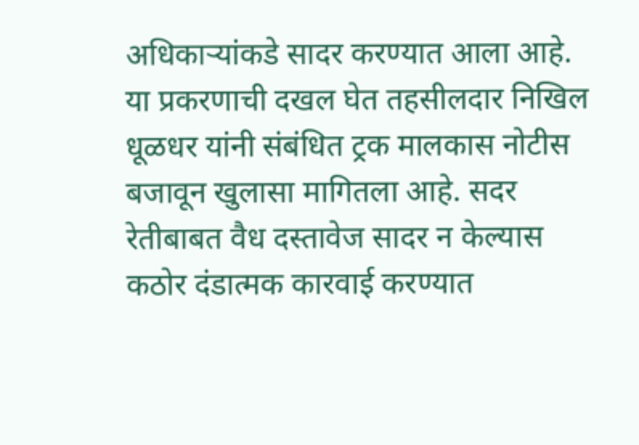अधिकाऱ्यांकडे सादर करण्यात आला आहे.
या प्रकरणाची दखल घेत तहसीलदार निखिल धूळधर यांनी संबंधित ट्रक मालकास नोटीस बजावून खुलासा मागितला आहे. सदर रेतीबाबत वैध दस्तावेज सादर न केल्यास कठोर दंडात्मक कारवाई करण्यात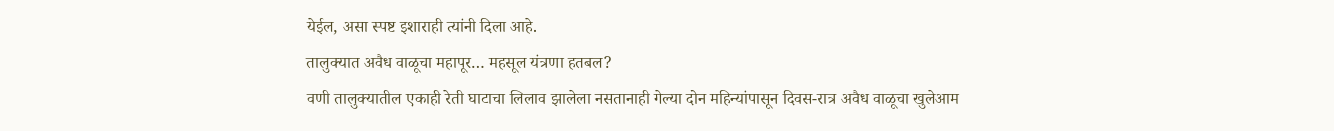येईल, असा स्पष्ट इशाराही त्यांनी दिला आहे.
तालुक्यात अवैध वाळूचा महापूर… महसूल यंत्रणा हतबल?
वणी तालुक्यातील एकाही रेती घाटाचा लिलाव झालेला नसतानाही गेल्या दोन महिन्यांपासून दिवस-रात्र अवैध वाळूचा खुलेआम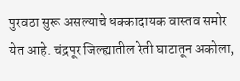पुरवठा सुरू असल्याचे धक्कादायक वास्तव समोर येत आहे. चंद्रपूर जिल्ह्यातील रेती घाटातून अकोला,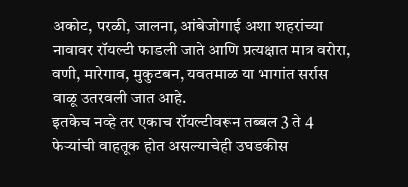अकोट, परळी, जालना, आंबेजोगाई अशा शहरांच्या नावावर रॉयल्टी फाडली जाते आणि प्रत्यक्षात मात्र वरोरा, वणी, मारेगाव, मुकुटबन, यवतमाळ या भागांत सर्रास वाळू उतरवली जात आहे.
इतकेच नव्हे तर एकाच रॉयल्टीवरून तब्बल 3 ते 4 फेऱ्यांची वाहतूक होत असल्याचेही उघडकीस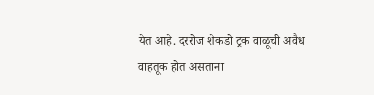येत आहे. दररोज शेकडो ट्रक वाळूची अवैध वाहतूक होत असताना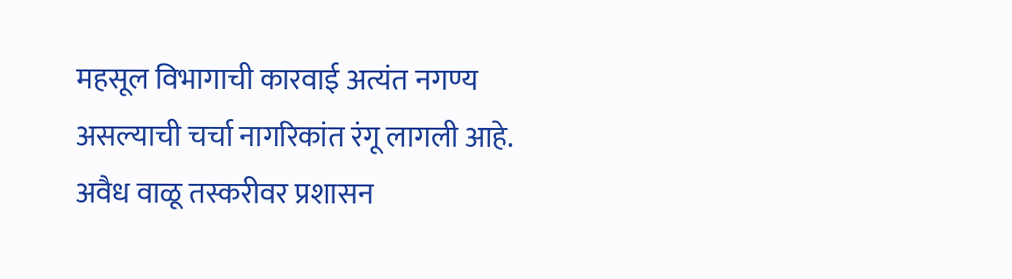महसूल विभागाची कारवाई अत्यंत नगण्य असल्याची चर्चा नागरिकांत रंगू लागली आहे. अवैध वाळू तस्करीवर प्रशासन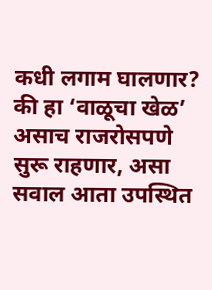कधी लगाम घालणार? की हा ‘वाळूचा खेळ’ असाच राजरोसपणे सुरू राहणार, असा सवाल आता उपस्थित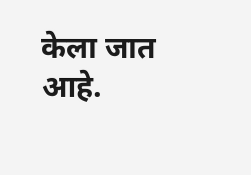केला जात आहे.